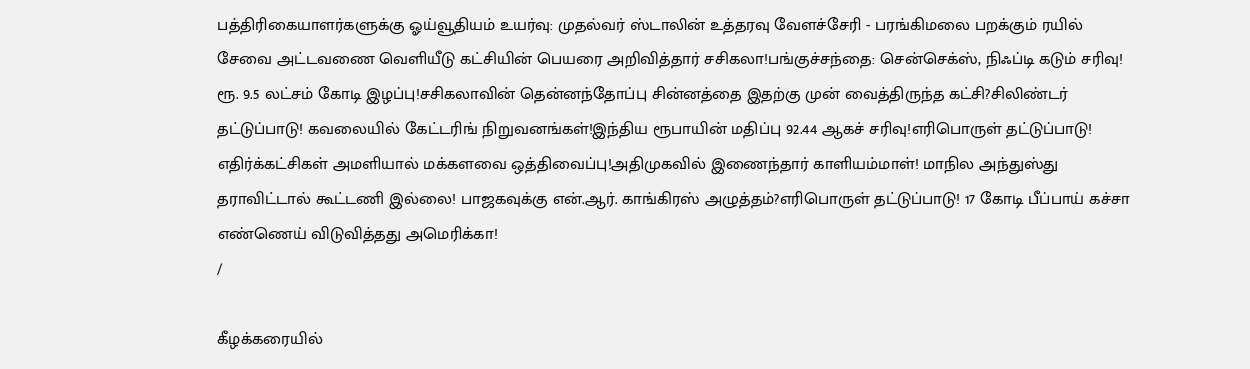பத்திரிகையாளர்களுக்கு ஓய்வூதியம் உயர்வு: முதல்வர் ஸ்டாலின் உத்தரவு வேளச்சேரி - பரங்கிமலை பறக்கும் ரயில் சேவை அட்டவணை வெளியீடு கட்சியின் பெயரை அறிவித்தார் சசிகலா!பங்குச்சந்தை: சென்செக்ஸ், நிஃப்டி கடும் சரிவு! ரூ. 9.5 லட்சம் கோடி இழப்பு!சசிகலாவின் தென்னந்தோப்பு சின்னத்தை இதற்கு முன் வைத்திருந்த கட்சி?சிலிண்டர் தட்டுப்பாடு! கவலையில் கேட்டரிங் நிறுவனங்கள்!இந்திய ரூபாயின் மதிப்பு 92.44 ஆகச் சரிவு!எரிபொருள் தட்டுப்பாடு! எதிர்க்கட்சிகள் அமளியால் மக்களவை ஒத்திவைப்பு!அதிமுகவில் இணைந்தார் காளியம்மாள்! மாநில அந்துஸ்து தராவிட்டால் கூட்டணி இல்லை! பாஜகவுக்கு என்.ஆர். காங்கிரஸ் அழுத்தம்?எரிபொருள் தட்டுப்பாடு! 17 கோடி பீப்பாய் கச்சா எண்ணெய் விடுவித்தது அமெரிக்கா!
/

கீழக்கரையில்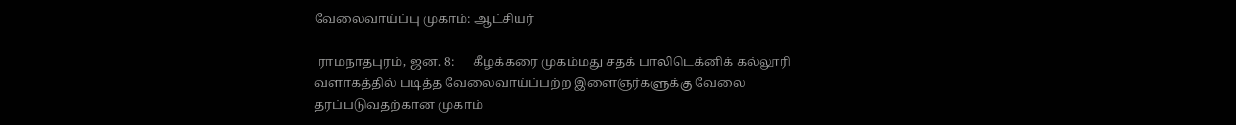வேலைவாய்ப்பு முகாம்: ஆட்சியர்

 ராமநாதபுரம், ஜன. 8:      கீழக்கரை முகம்மது சதக் பாலிடெக்னிக் கல்லூரி வளாகத்தில் படித்த வேலைவாய்ப்பற்ற இளைஞர்களுக்கு வேலை தரப்படுவதற்கான முகாம்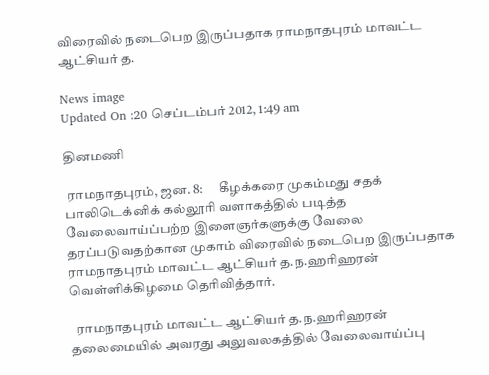விரைவில் நடைபெற இருப்பதாக ராமநாதபுரம் மாவட்ட ஆட்சியர் த.

News image
Updated On :20 செப்டம்பர் 2012, 1:49 am

தினமணி

 ராமநாதபுரம், ஜன. 8:      கீழக்கரை முகம்மது சதக் பாலிடெக்னிக் கல்லூரி வளாகத்தில் படித்த வேலைவாய்ப்பற்ற இளைஞர்களுக்கு வேலை தரப்படுவதற்கான முகாம் விரைவில் நடைபெற இருப்பதாக ராமநாதபுரம் மாவட்ட ஆட்சியர் த.ந.ஹரிஹரன் வெள்ளிக்கிழமை தெரிவித்தார்.

  ராமநாதபுரம் மாவட்ட ஆட்சியர் த.ந.ஹரிஹரன் தலைமையில் அவரது அலுவலகத்தில் வேலைவாய்ப்பு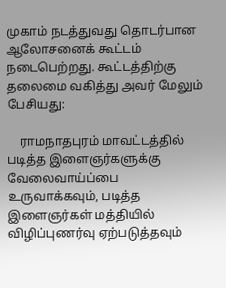முகாம் நடத்துவது தொடர்பான ஆலோசனைக் கூட்டம் நடைபெற்றது. கூட்டத்திற்கு தலைமை வகித்து அவர் மேலும் பேசியது:

    ராமநாதபுரம் மாவட்டத்தில் படித்த இளைஞர்களுக்கு வேலைவாய்ப்பை உருவாக்கவும், படித்த இளைஞர்கள் மத்தியில் விழிப்புணர்வு ஏற்படுத்தவும்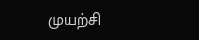முயற்சி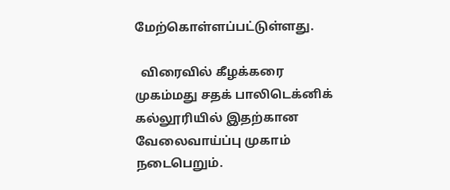மேற்கொள்ளப்பட்டுள்ளது.

  விரைவில் கீழக்கரை முகம்மது சதக் பாலிடெக்னிக் கல்லூரியில் இதற்கான வேலைவாய்ப்பு முகாம் நடைபெறும்.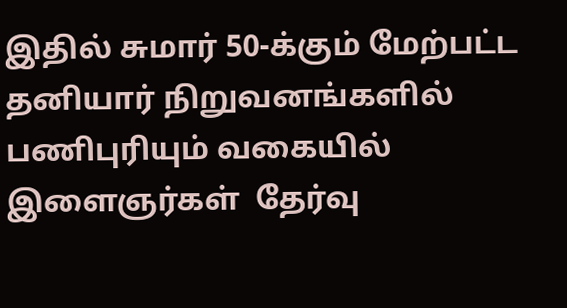இதில் சுமார் 50-க்கும் மேற்பட்ட தனியார் நிறுவனங்களில் பணிபுரியும் வகையில் இளைஞர்கள்  தேர்வு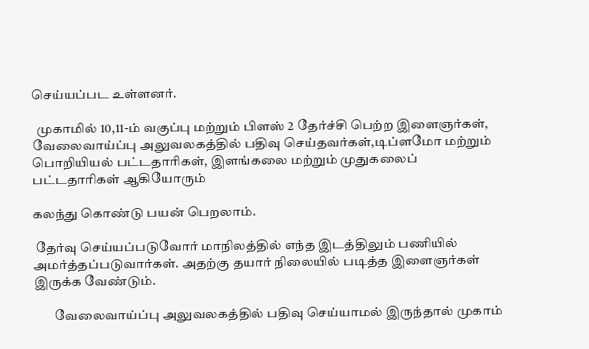செய்யப்பட உள்ளனர்.

  முகாமில் 10,11-ம் வகுப்பு மற்றும் பிளஸ் 2 தேர்ச்சி பெற்ற இளைஞர்கள், வேலைவாய்ப்பு அலுவலகத்தில் பதிவு செய்தவர்கள்,டிப்ளமோ மற்றும் பொறியியல் பட்டதாரிகள், இளங்கலை மற்றும் முதுகலைப் பட்டதாரிகள் ஆகியோரும்

கலந்து கொண்டு பயன் பெறலாம்.

 தேர்வு செய்யப்படுவோர் மாநிலத்தில் எந்த இடத்திலும் பணியில் அமர்த்தப்படுவார்கள். அதற்கு தயார் நிலையில் படித்த இளைஞர்கள் இருக்க வேண்டும்.

        வேலைவாய்ப்பு அலுவலகத்தில் பதிவு செய்யாமல் இருந்தால் முகாம்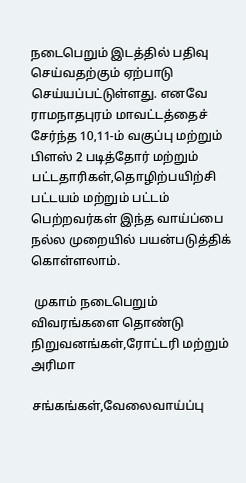நடைபெறும் இடத்தில் பதிவு செய்வதற்கும் ஏற்பாடு செய்யப்பட்டுள்ளது. எனவே ராமநாதபுரம் மாவட்டத்தைச் சேர்ந்த 10,11-ம் வகுப்பு மற்றும் பிளஸ் 2 படித்தோர் மற்றும் பட்டதாரிகள்,தொழிற்பயிற்சி பட்டயம் மற்றும் பட்டம் பெற்றவர்கள் இந்த வாய்ப்பை நல்ல முறையில் பயன்படுத்திக் கொள்ளலாம்.

 முகாம் நடைபெறும் விவரங்களை தொண்டு நிறுவனங்கள்,ரோட்டரி மற்றும் அரிமா

சங்கங்கள்,வேலைவாய்ப்பு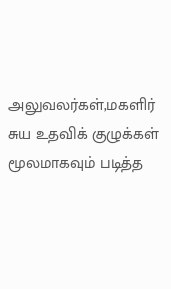அலுவலர்கள்,மகளிர் சுய உதவிக் குழுக்கள் மூலமாகவும் படித்த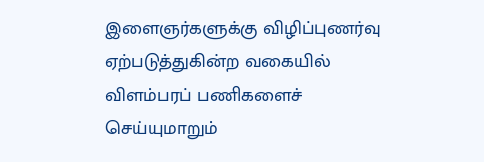இளைஞர்களுக்கு விழிப்புணர்வு ஏற்படுத்துகின்ற வகையில் விளம்பரப் பணிகளைச் செய்யுமாறும்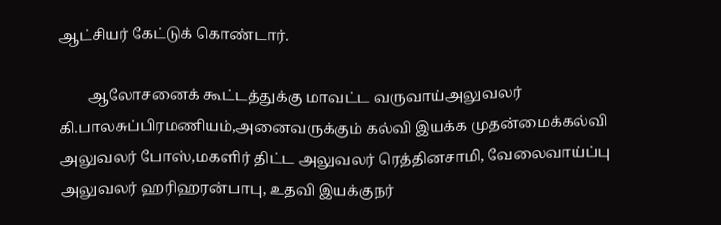ஆட்சியர் கேட்டுக் கொண்டார்.

        ஆலோசனைக் கூட்டத்துக்கு மாவட்ட வருவாய்அலுவலர்  கி.பாலசுப்பிரமணியம்,அனைவருக்கும் கல்வி இயக்க முதன்மைக்கல்வி அலுவலர் போஸ்,மகளிர் திட்ட அலுவலர் ரெத்தினசாமி, வேலைவாய்ப்பு அலுவலர் ஹரிஹரன்பாபு, உதவி இயக்குநர்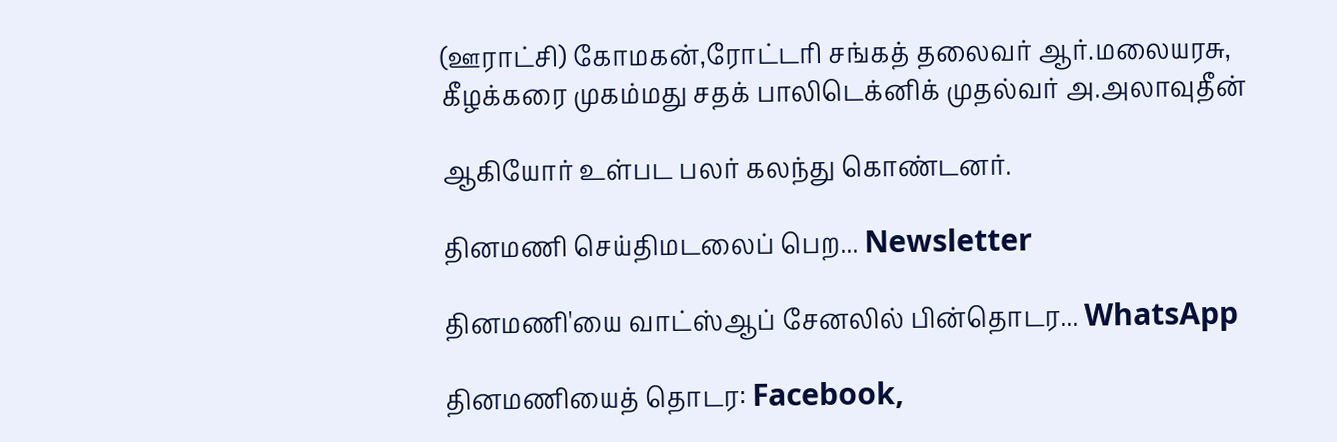(ஊராட்சி) கோமகன்,ரோட்டரி சங்கத் தலைவர் ஆர்.மலையரசு, கீழக்கரை முகம்மது சதக் பாலிடெக்னிக் முதல்வர் அ.அலாவுதீன்

ஆகியோர் உள்பட பலர் கலந்து கொண்டனர்.

தினமணி செய்திமடலைப் பெற... Newsletter

தினமணி'யை வாட்ஸ்ஆப் சேனலில் பின்தொடர... WhatsApp

தினமணியைத் தொடர: Facebook,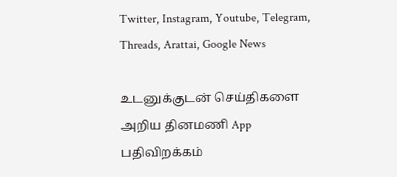Twitter, Instagram, Youtube, Telegram, Threads, Arattai, Google News

உடனுக்குடன் செய்திகளை அறிய தினமணி App பதிவிறக்கம்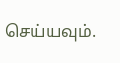செய்யவும்.